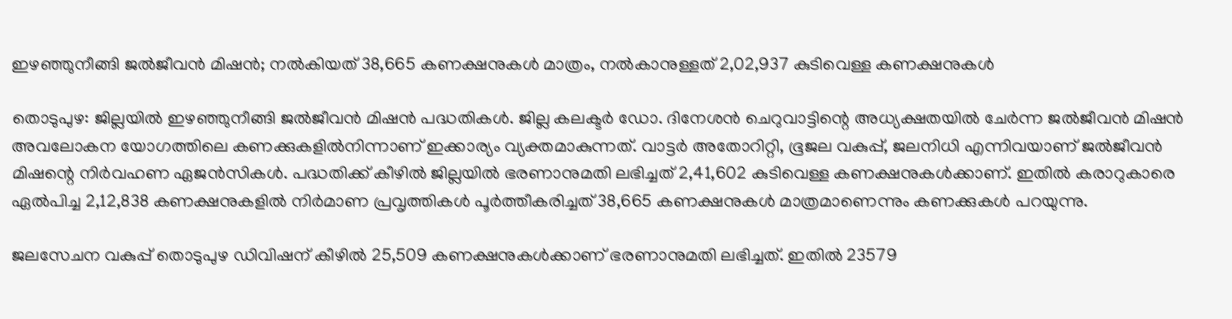ഇഴഞ്ഞുനീങ്ങി ജൽജീവൻ മിഷൻ; നൽകിയത് 38,665 കണക്ഷനുകൾ മാത്രം, നൽകാനുള്ളത് 2,02,937 കുടിവെള്ള കണക്ഷനുകൾ

തൊടുപുഴ: ജില്ലയിൽ ഇഴഞ്ഞുനീങ്ങി ജൽജീവൻ മിഷൻ പദ്ധതികൾ. ജില്ല കലക്ടർ ഡോ. ദിനേശൻ ചെറുവാട്ടിന്റെ അധ്യക്ഷതയിൽ ചേർന്ന ജൽജീവൻ മിഷൻ അവലോകന യോഗത്തിലെ കണക്കുകളിൽനിന്നാണ് ഇക്കാര്യം വ്യക്തമാകുന്നത്. വാട്ടര്‍ അതോറിറ്റി, ഭൂജല വകുപ്പ്, ജലനിധി എന്നിവയാണ് ജൽജീവന്‍ മിഷന്റെ നിര്‍വഹണ ഏജന്‍സികൾ. പദ്ധതിക്ക് കീഴിൽ ജില്ലയിൽ ഭരണാനുമതി ലഭിച്ചത് 2,41,602 കുടിവെള്ള കണക്ഷനുകൾക്കാണ്. ഇതിൽ കരാറുകാരെ ഏൽപിച്ച 2,12,838 കണക്ഷനുകളിൽ നിർമാണ പ്രവൃത്തികൾ പൂർത്തീകരിച്ചത് 38,665 കണക്ഷനുകൾ മാത്രമാണെന്നും കണക്കുകൾ പറയുന്നു.

ജലസേചന വകുപ്പ് തൊടുപുഴ ഡിവിഷന് കീഴില്‍ 25,509 കണക്ഷനുകള്‍ക്കാണ് ഭരണാനുമതി ലഭിച്ചത്. ഇതില്‍ 23579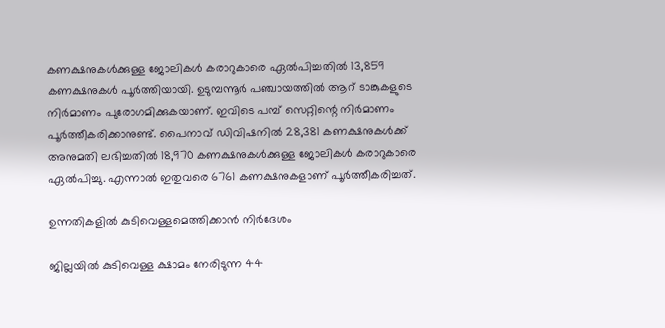കണക്ഷനുകള്‍ക്കുള്ള ജോലികള്‍ കരാറുകാരെ ഏൽപിച്ചതിൽ 13,859 കണക്ഷനുകള്‍ പൂര്‍ത്തിയായി. ഉടുമ്പന്നൂര്‍ പഞ്ചായത്തില്‍ ആറ് ടാങ്കുകളുടെ നിര്‍മാണം പുരോഗമിക്കുകയാണ്. ഇവിടെ പമ്പ് സെറ്റിന്റെ നിര്‍മാണം പൂര്‍ത്തീകരിക്കാനുണ്ട്. പൈനാവ് ഡിവിഷനില്‍ 28,381 കണക്ഷനുകള്‍ക്ക് അനുമതി ലഭിച്ചതിൽ 18,970 കണക്ഷനുകള്‍ക്കുള്ള ജോലികള്‍ കരാറുകാരെ ഏൽപിച്ചു. എന്നാൽ ഇതുവരെ 6761 കണക്ഷനുകളാണ് പൂര്‍ത്തീകരിച്ചത്.

ഉന്നതികളിൽ കുടിവെള്ളമെത്തിക്കാൻ നിർദേശം

ജില്ലയില്‍ കുടിവെള്ള ക്ഷാമം നേരിടുന്ന 44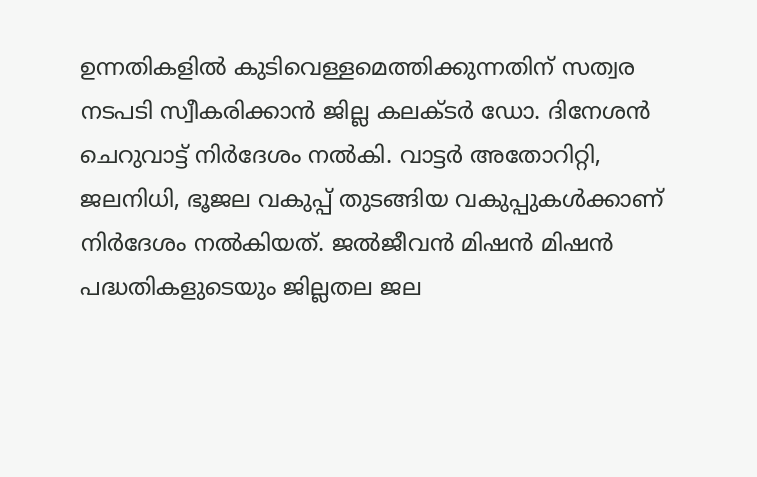ഉന്നതികളില്‍ കുടിവെള്ളമെത്തിക്കുന്നതിന് സത്വര നടപടി സ്വീകരിക്കാന്‍ ജില്ല കലക്ടര്‍ ഡോ. ദിനേശന്‍ ചെറുവാട്ട് നിര്‍ദേശം നല്‍കി. വാട്ടര്‍ അതോറിറ്റി, ജലനിധി, ഭൂജല വകുപ്പ് തുടങ്ങിയ വകുപ്പുകള്‍ക്കാണ് നിര്‍ദേശം നല്‍കിയത്. ജൽജീവന്‍ മിഷന്‍ മിഷന്‍ പദ്ധതികളുടെയും ജില്ലതല ജല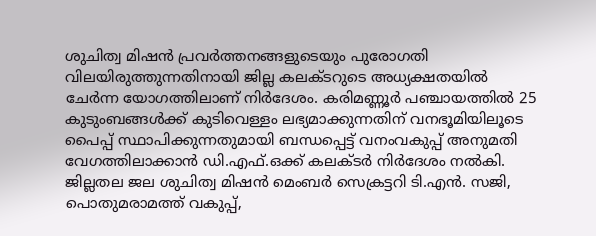ശുചിത്വ മിഷന്‍ പ്രവര്‍ത്തനങ്ങളുടെയും പുരോഗതി വിലയിരുത്തുന്നതിനായി ജില്ല കലക്ടറുടെ അധ്യക്ഷതയില്‍ ചേര്‍ന്ന യോഗത്തിലാണ് നിര്‍ദേശം. കരിമണ്ണൂര്‍ പഞ്ചായത്തില്‍ 25 കുടുംബങ്ങള്‍ക്ക് കുടിവെള്ളം ലഭ്യമാക്കുന്നതിന് വനഭൂമിയിലൂടെ പൈപ്പ് സ്ഥാപിക്കുന്നതുമായി ബന്ധപ്പെട്ട് വനംവകുപ്പ് അനുമതി വേഗത്തിലാക്കാന്‍ ഡി.എഫ്.ഒക്ക് കലക്ടർ നിര്‍ദേശം നല്‍കി. ജില്ലതല ജല ശുചിത്വ മിഷന്‍ മെംബര്‍ സെക്രട്ടറി ടി.എന്‍. സജി, പൊതുമരാമത്ത് വകുപ്പ്,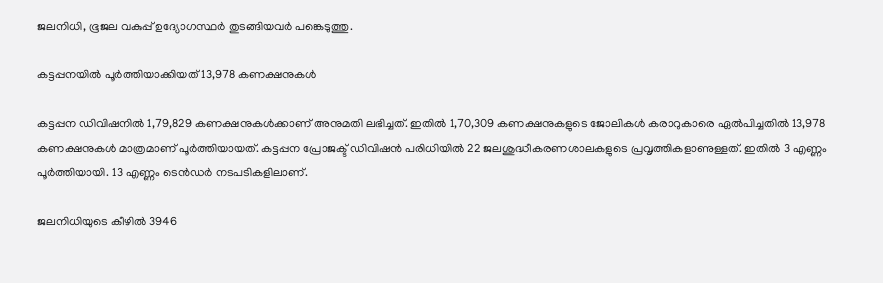ജലനിധി, ഭൂജല വകുപ്പ് ഉദ്യോഗസ്ഥര്‍ തുടങ്ങിയവര്‍ പങ്കെടുത്തു.

കട്ടപ്പനയിൽ പൂർത്തിയാക്കിയത് 13,978 കണക്ഷനുകള്‍

കട്ടപ്പന ഡിവിഷനില്‍ 1,79,829 കണക്ഷനുകള്‍ക്കാണ് അനുമതി ലഭിച്ചത്. ഇതില്‍ 1,70,309 കണക്ഷനുകളുടെ ജോലികള്‍ കരാറുകാരെ ഏൽപിച്ചതിൽ 13,978 കണക്ഷനുകള്‍ മാത്രമാണ് പൂര്‍ത്തിയായത്. കട്ടപ്പന പ്രോജക്ട് ഡിവിഷൻ പരിധിയില്‍ 22 ജലശുദ്ധീകരണശാലകളുടെ പ്രവൃത്തികളാണുള്ളത്. ഇതില്‍ 3 എണ്ണം പൂര്‍ത്തിയായി. 13 എണ്ണം ടെന്‍ഡര്‍ നടപടികളിലാണ്.

ജലനിധിയുടെ കീഴില്‍ 3946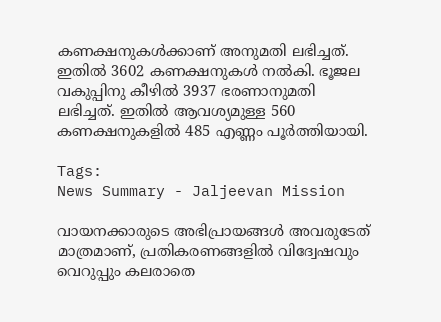കണക്ഷനുകള്‍ക്കാണ് അനുമതി ലഭിച്ചത്. ഇതില്‍ 3602 കണക്ഷനുകള്‍ നല്‍കി. ഭൂജല വകുപ്പിനു കീഴില്‍ 3937 ഭരണാനുമതി ലഭിച്ചത്. ഇതില്‍ ആവശ്യമുള്ള 560 കണക്ഷനുകളില്‍ 485 എണ്ണം പൂര്‍ത്തിയായി.

Tags:
News Summary - Jaljeevan Mission

വായനക്കാരുടെ അഭിപ്രായങ്ങള്‍ അവരുടേത് മാത്രമാണ്, പ്രതികരണങ്ങളിൽ വിദ്വേഷവും വെറുപ്പും കലരാതെ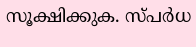സൂക്ഷിക്കുക. സ്പർധ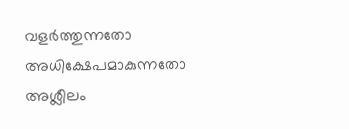വളർത്തുന്നതോ അധിക്ഷേപമാകുന്നതോ അശ്ലീലം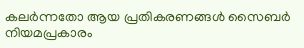കലർന്നതോ ആയ പ്രതികരണങ്ങൾ സൈബർ നിയമപ്രകാരം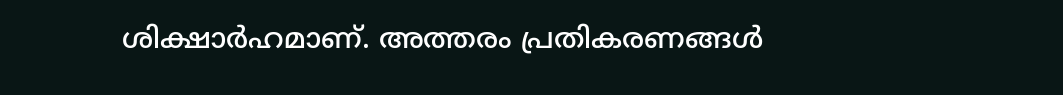ശിക്ഷാർഹമാണ്. അത്തരം പ്രതികരണങ്ങൾ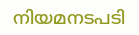നിയമനടപടി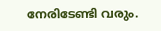നേരിടേണ്ടി വരും.